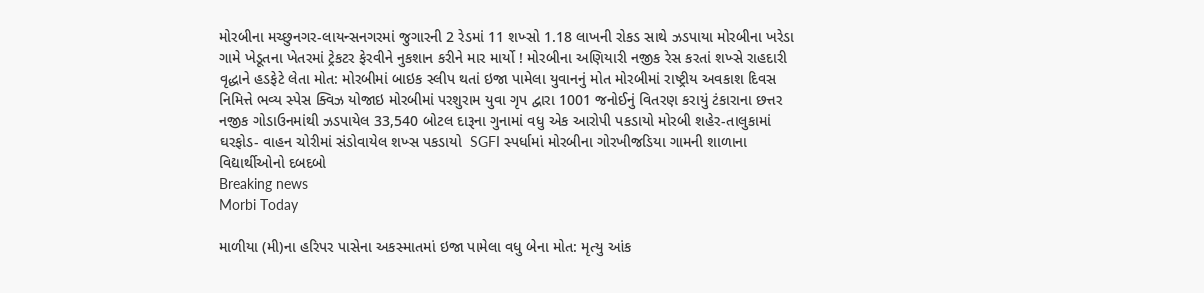મોરબીના મચ્છુનગર-લાયન્સનગરમાં જુગારની 2 રેડમાં 11 શખ્સો 1.18 લાખની રોકડ સાથે ઝડપાયા મોરબીના ખરેડા ગામે ખેડૂતના ખેતરમાં ટ્રેકટર ફેરવીને નુકશાન કરીને માર માર્યો ! મોરબીના અણિયારી નજીક રેસ કરતાં શખ્સે રાહદારી વૃદ્ધાને હડફેટે લેતા મોત: મોરબીમાં બાઇક સ્લીપ થતાં ઇજા પામેલા યુવાનનું મોત મોરબીમાં રાષ્ટ્રીય અવકાશ દિવસ નિમિત્તે ભવ્ય સ્પેસ ક્વિઝ યોજાઇ મોરબીમાં પરશુરામ યુવા ગૃપ દ્વારા 1001 જનોઈનું વિતરણ કરાયું ટંકારાના છત્તર નજીક ગોડાઉનમાંથી ઝડપાયેલ 33,540 બોટલ દારૂના ગુનામાં વધુ એક આરોપી પકડાયો મોરબી શહેર-તાલુકામાં ઘરફોડ- વાહન ચોરીમાં સંડોવાયેલ શખ્સ પકડાયો  SGFI સ્પર્ધામાં મોરબીના ગોરખીજડિયા ગામની શાળાના વિદ્યાર્થીઓનો દબદબો
Breaking news
Morbi Today

માળીયા (મી)ના હરિપર પાસેના અકસ્માતમાં ઇજા પામેલા વધુ બેના મોત: મૃત્યુ આંક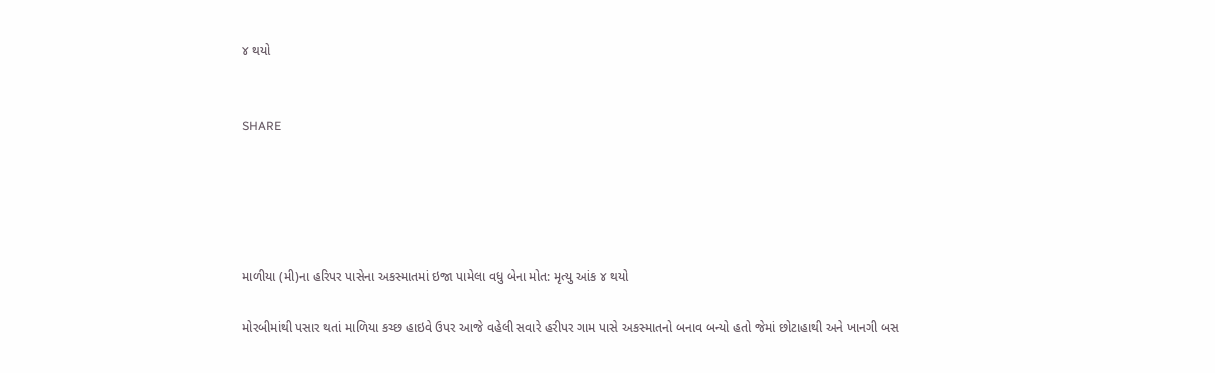૪ થયો


SHARE





માળીયા (મી)ના હરિપર પાસેના અકસ્માતમાં ઇજા પામેલા વધુ બેના મોત: મૃત્યુ આંક ૪ થયો

મોરબીમાંથી પસાર થતાં માળિયા કચ્છ હાઇવે ઉપર આજે વહેલી સવારે હરીપર ગામ પાસે અકસ્માતનો બનાવ બન્યો હતો જેમાં છોટાહાથી અને ખાનગી બસ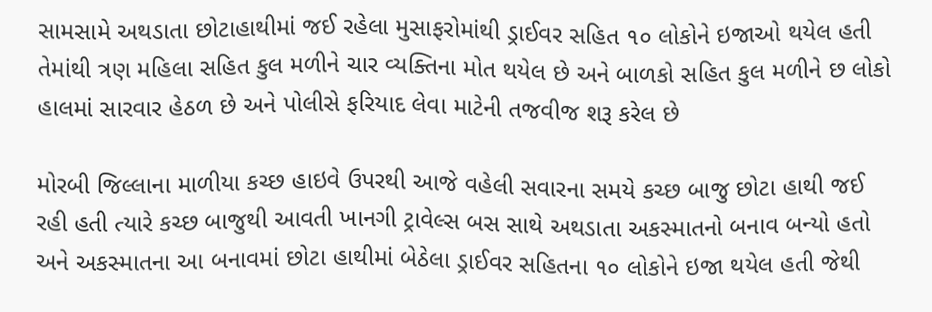સામસામે અથડાતા છોટાહાથીમાં જઈ રહેલા મુસાફરોમાંથી ડ્રાઈવર સહિત ૧૦ લોકોને ઇજાઓ થયેલ હતી તેમાંથી ત્રણ મહિલા સહિત કુલ મળીને ચાર વ્યક્તિના મોત થયેલ છે અને બાળકો સહિત કુલ મળીને છ લોકો હાલમાં સારવાર હેઠળ છે અને પોલીસે ફરિયાદ લેવા માટેની તજવીજ શરૂ કરેલ છે

મોરબી જિલ્લાના માળીયા કચ્છ હાઇવે ઉપરથી આજે વહેલી સવારના સમયે કચ્છ બાજુ છોટા હાથી જઈ રહી હતી ત્યારે કચ્છ બાજુથી આવતી ખાનગી ટ્રાવેલ્સ બસ સાથે અથડાતા અકસ્માતનો બનાવ બન્યો હતો અને અકસ્માતના આ બનાવમાં છોટા હાથીમાં બેઠેલા ડ્રાઈવર સહિતના ૧૦ લોકોને ઇજા થયેલ હતી જેથી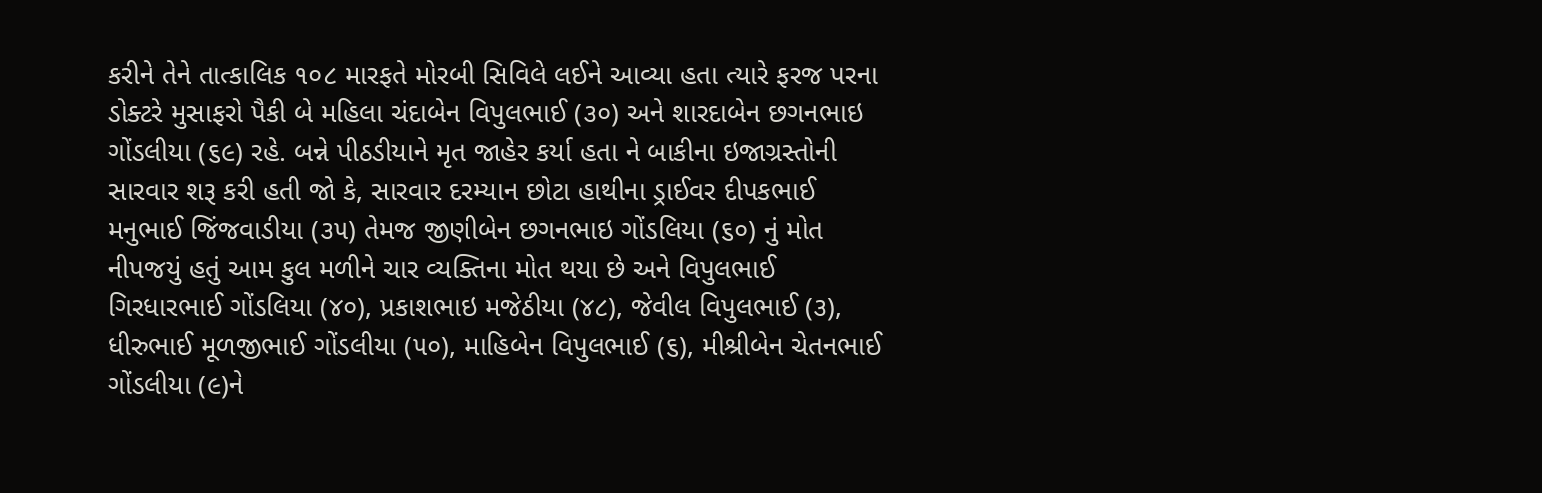કરીને તેને તાત્કાલિક ૧૦૮ મારફતે મોરબી સિવિલે લઈને આવ્યા હતા ત્યારે ફરજ પરના ડોક્ટરે મુસાફરો પૈકી બે મહિલા ચંદાબેન વિપુલભાઈ (૩૦) અને શારદાબેન છગનભાઇ ગોંડલીયા (૬૯) રહે. બન્ને પીઠડીયાને મૃત જાહેર કર્યા હતા ને બાકીના ઇજાગ્રસ્તોની સારવાર શરૂ કરી હતી જો કે, સારવાર દરમ્યાન છોટા હાથીના ડ્રાઈવર દીપકભાઈ મનુભાઈ જિંજવાડીયા (૩૫) તેમજ જીણીબેન છગનભાઇ ગોંડલિયા (૬૦) નું મોત નીપજયું હતું આમ કુલ મળીને ચાર વ્યક્તિના મોત થયા છે અને વિપુલભાઈ ગિરધારભાઈ ગોંડલિયા (૪૦), પ્રકાશભાઇ મજેઠીયા (૪૮), જેવીલ વિપુલભાઈ (૩), ધીરુભાઈ મૂળજીભાઈ ગોંડલીયા (૫૦), માહિબેન વિપુલભાઈ (૬), મીશ્રીબેન ચેતનભાઈ ગોંડલીયા (૯)ને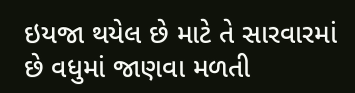ઇયજા થયેલ છે માટે તે સારવારમાં છે વધુમાં જાણવા મળતી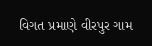વિગત પ્રમાણે વીરપુર ગામ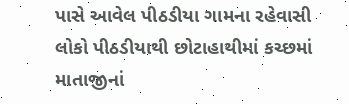પાસે આવેલ પીઠડીયા ગામના રહેવાસી લોકો પીઠડીયાથી છોટાહાથીમાં કચ્છમાં માતાજીનાં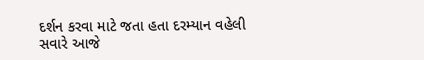દર્શન કરવા માટે જતા હતા દરમ્યાન વહેલી સવારે આજે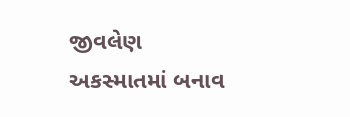જીવલેણ અકસ્માતમાં બનાવ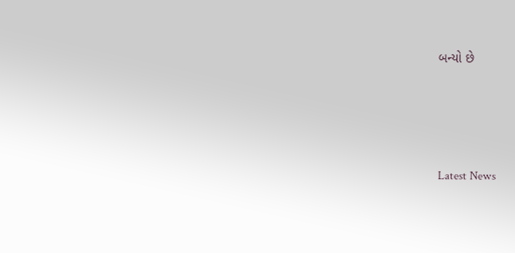બન્યો છે




Latest News